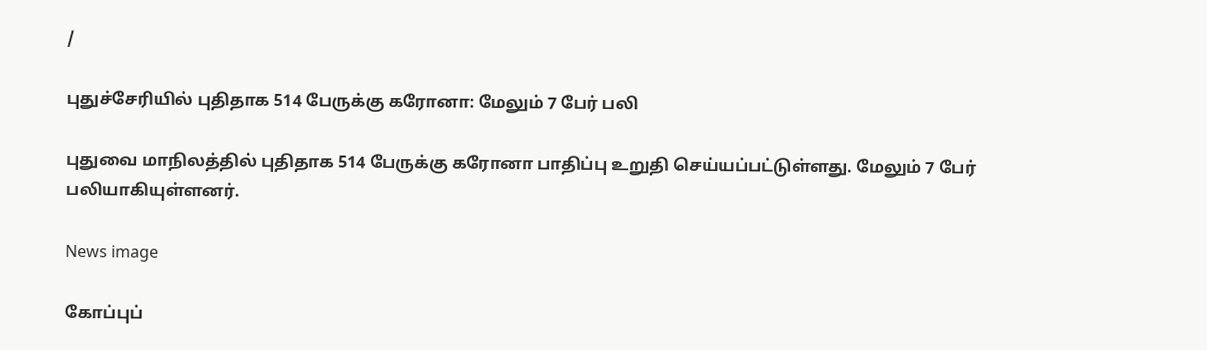/

புதுச்சேரியில் புதிதாக 514 பேருக்கு கரோனா: மேலும் 7 பேர் பலி

புதுவை மாநிலத்தில் புதிதாக 514 பேருக்கு கரோனா பாதிப்பு உறுதி செய்யப்பட்டுள்ளது. மேலும் 7 பேர் பலியாகியுள்ளனர்.

News image

கோப்புப்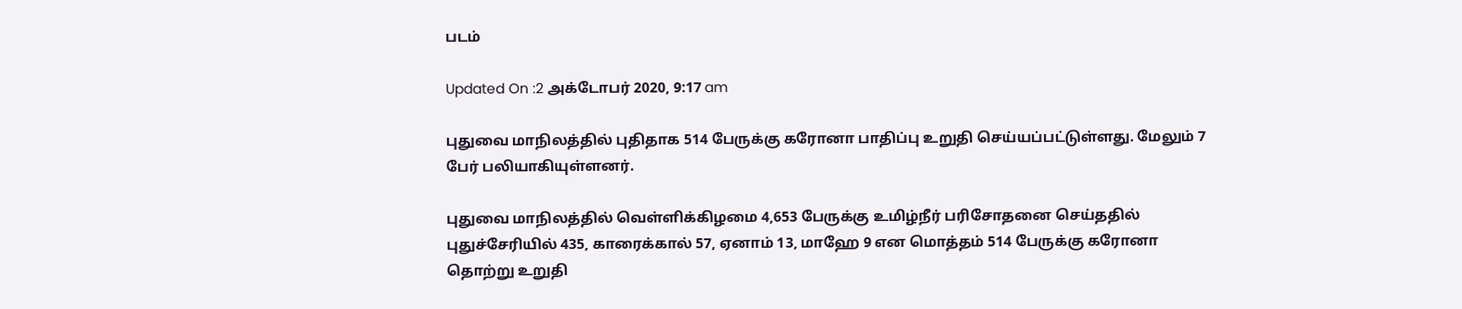படம்

Updated On :2 அக்டோபர் 2020, 9:17 am

புதுவை மாநிலத்தில் புதிதாக 514 பேருக்கு கரோனா பாதிப்பு உறுதி செய்யப்பட்டுள்ளது. மேலும் 7 பேர் பலியாகியுள்ளனர்.

புதுவை மாநிலத்தில் வெள்ளிக்கிழமை 4,653 பேருக்கு உமிழ்நீர் பரிசோதனை செய்ததில் புதுச்சேரியில் 435, காரைக்கால் 57, ஏனாம் 13, மாஹே 9 என மொத்தம் 514 பேருக்கு கரோனா தொற்று உறுதி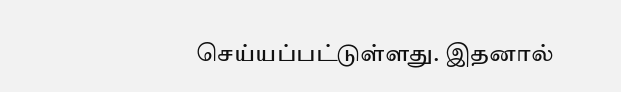செய்யப்பட்டுள்ளது. இதனால்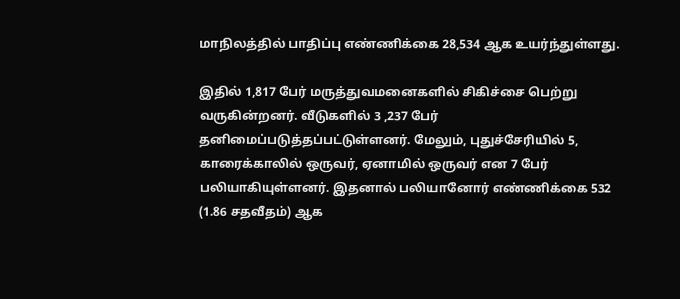மாநிலத்தில் பாதிப்பு எண்ணிக்கை 28,534 ஆக உயர்ந்துள்ளது.

இதில் 1,817 பேர் மருத்துவமனைகளில் சிகிச்சை பெற்று வருகின்றனர். வீடுகளில் 3 ,237 பேர் தனிமைப்படுத்தப்பட்டுள்ளனர். மேலும், புதுச்சேரியில் 5, காரைக்காலில் ஒருவர், ஏனாமில் ஒருவர் என 7 பேர் பலியாகியுள்ளனர். இதனால் பலியானோர் எண்ணிக்கை 532 (1.86 சதவீதம்) ஆக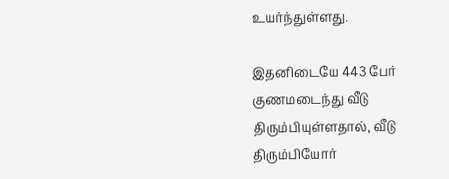உயர்ந்துள்ளது.

இதனிடையே 443 பேர் குணமடைந்து வீடு திரும்பியுள்ளதால், வீடு திரும்பியோர்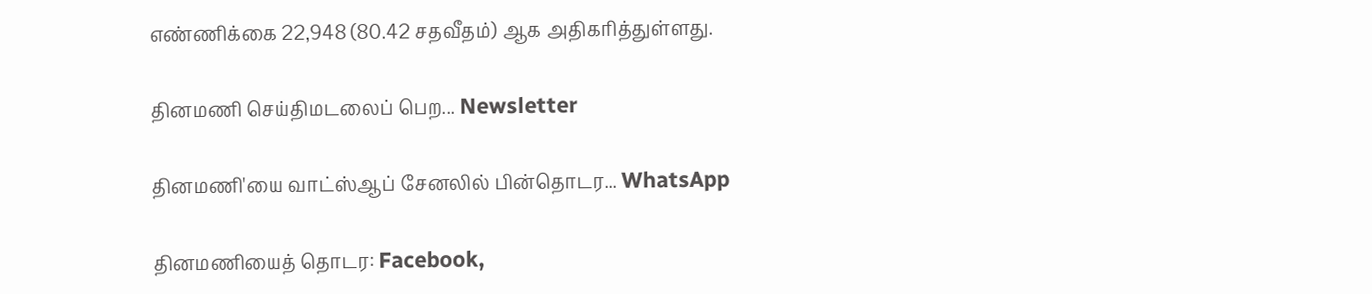எண்ணிக்கை 22,948 (80.42 சதவீதம்) ஆக அதிகரித்துள்ளது.

தினமணி செய்திமடலைப் பெற... Newsletter

தினமணி'யை வாட்ஸ்ஆப் சேனலில் பின்தொடர... WhatsApp

தினமணியைத் தொடர: Facebook,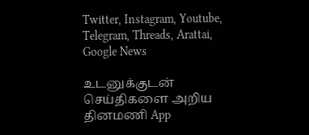Twitter, Instagram, Youtube, Telegram, Threads, Arattai, Google News

உடனுக்குடன் செய்திகளை அறிய தினமணி App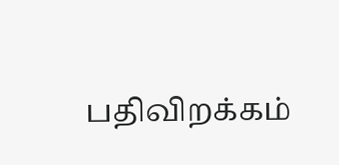பதிவிறக்கம்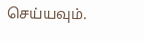செய்யவும்.